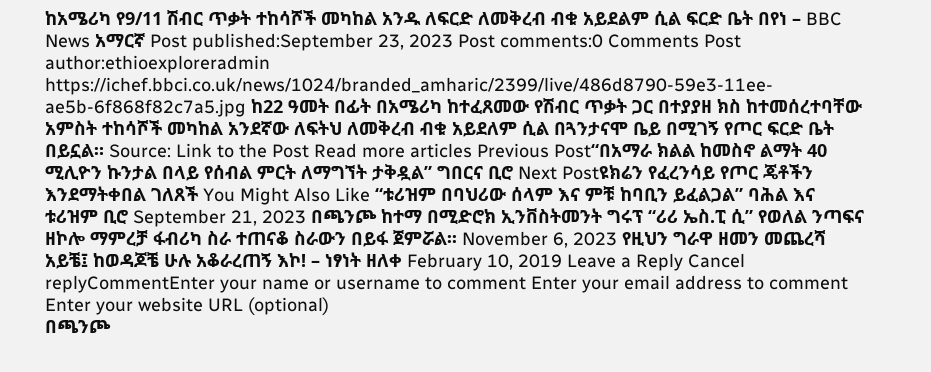ከአሜሪካ የ9/11 ሽብር ጥቃት ተከሳሾች መካከል አንዱ ለፍርድ ለመቅረብ ብቁ አይደልም ሲል ፍርድ ቤት በየነ – BBC News አማርኛ Post published:September 23, 2023 Post comments:0 Comments Post author:ethioexploreradmin https://ichef.bbci.co.uk/news/1024/branded_amharic/2399/live/486d8790-59e3-11ee-ae5b-6f868f82c7a5.jpg ከ22 ዓመት በፊት በአሜሪካ ከተፈጸመው የሽብር ጥቃት ጋር በተያያዘ ክስ ከተመሰረተባቸው አምስት ተከሳሾች መካከል አንደኛው ለፍትህ ለመቅረብ ብቁ አይደለም ሲል በጓንታናሞ ቤይ በሚገኝ የጦር ፍርድ ቤት በይኗል። Source: Link to the Post Read more articles Previous Post“በአማራ ክልል ከመስኖ ልማት 40 ሚሊዮን ኩንታል በላይ የሰብል ምርት ለማግኘት ታቅዷል” ግበርና ቢሮ Next Postዩክሬን የፈረንሳይ የጦር ጄቶችን እንደማትቀበል ገለጸች You Might Also Like “ቱሪዝም በባህሪው ሰላም እና ምቹ ከባቢን ይፈልጋል” ባሕል እና ቱሪዝም ቢሮ September 21, 2023 በጫንጮ ከተማ በሚድሮክ ኢንቨስትመንት ግሩፕ “ሪሪ ኤስ.ፒ ሲ” የወለል ንጣፍና ዘኮሎ ማምረቻ ፋብሪካ ስራ ተጠናቆ ስራውን በይፋ ጀምሯል፡፡ November 6, 2023 የዚህን ግራዋ ዘመን መጨረሻ አይቼ፤ ከወዳጆቼ ሁሉ አቆራረጠኝ እኮ! – ነፃነት ዘለቀ February 10, 2019 Leave a Reply Cancel replyCommentEnter your name or username to comment Enter your email address to comment Enter your website URL (optional)
በጫንጮ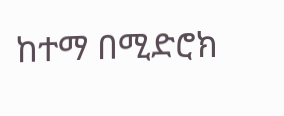ከተማ በሚድሮክ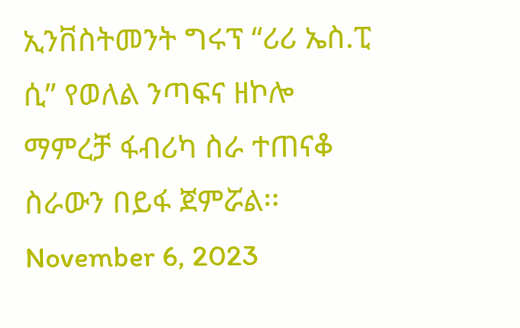ኢንቨስትመንት ግሩፕ “ሪሪ ኤስ.ፒ ሲ” የወለል ንጣፍና ዘኮሎ ማምረቻ ፋብሪካ ስራ ተጠናቆ ስራውን በይፋ ጀምሯል፡፡ November 6, 2023